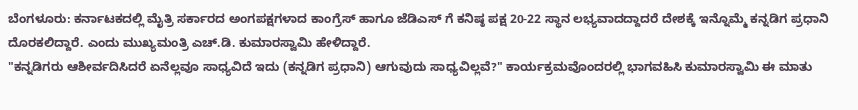ಬೆಂಗಳೂರು: ಕರ್ನಾಟಕದಲ್ಲಿ ಮೈತ್ರಿ ಸರ್ಕಾರದ ಅಂಗಪಕ್ಷಗಳಾದ ಕಾಂಗ್ರೆಸ್ ಹಾಗೂ ಜೆಡಿಎಸ್ ಗೆ ಕನಿಷ್ಠ ಪಕ್ಷ 20-22 ಸ್ಥಾನ ಲಭ್ಯವಾದದ್ದಾದರೆ ದೇಶಕ್ಕೆ ಇನ್ನೊಮ್ಮೆ ಕನ್ನಡಿಗ ಪ್ರಧಾನಿ ದೊರಕಲಿದ್ದಾರೆ. ಎಂದು ಮುಖ್ಯಮಂತ್ರಿ ಎಚ್.ಡಿ. ಕುಮಾರಸ್ವಾಮಿ ಹೇಳಿದ್ದಾರೆ.
"ಕನ್ನಡಿಗರು ಆಶೀರ್ವದಿಸಿದರೆ ಏನೆಲ್ಲವೂ ಸಾಧ್ಯವಿದೆ ಇದು (ಕನ್ನಡಿಗ ಪ್ರಧಾನಿ) ಆಗುವುದು ಸಾಧ್ಯವಿಲ್ಲವೆ?" ಕಾರ್ಯಕ್ರಮವೊಂದರಲ್ಲಿ ಭಾಗವಹಿಸಿ ಕುಮಾರಸ್ವಾಮಿ ಈ ಮಾತು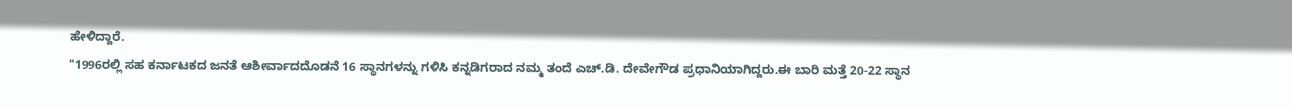ಹೇಳಿದ್ದಾರೆ.
"1996ರಲ್ಲಿ ಸಹ ಕರ್ನಾಟಕದ ಜನತೆ ಆಶೀರ್ವಾದದೊಡನೆ 16 ಸ್ಥಾನಗಳನ್ನು ಗಳಿಸಿ ಕನ್ನಡಿಗರಾದ ನಮ್ಮ ತಂದೆ ಎಚ್.ಡಿ. ದೇವೇಗೌಡ ಪ್ರಧಾನಿಯಾಗಿದ್ದರು.ಈ ಬಾರಿ ಮತ್ತೆ 20-22 ಸ್ಥಾನ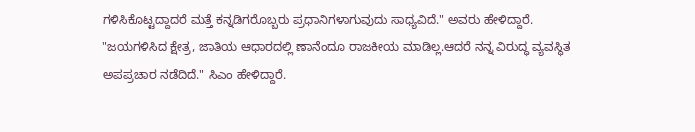ಗಳಿಸಿಕೊಟ್ಟದ್ದಾದರೆ ಮತ್ತೆ ಕನ್ನಡಿಗರೊಬ್ಬರು ಪ್ರಧಾನಿಗಳಾಗುವುದು ಸಾಧ್ಯವಿದೆ." ಅವರು ಹೇಳಿದ್ದಾರೆ.
"ಜಯಗಳಿಸಿದ ಕ್ಷೇತ್ರ, ಜಾತಿಯ ಆಧಾರದಲ್ಲಿ ಣಾನೆಂದೂ ರಾಜಕೀಯ ಮಾಡಿಲ್ಲ.ಆದರೆ ನನ್ನ ವಿರುದ್ಧ ವ್ಯವಸ್ಥಿತ ಅಪಪ್ರಚಾರ ನಡೆದಿದೆ." ಸಿಎಂ ಹೇಳಿದ್ದಾರೆ.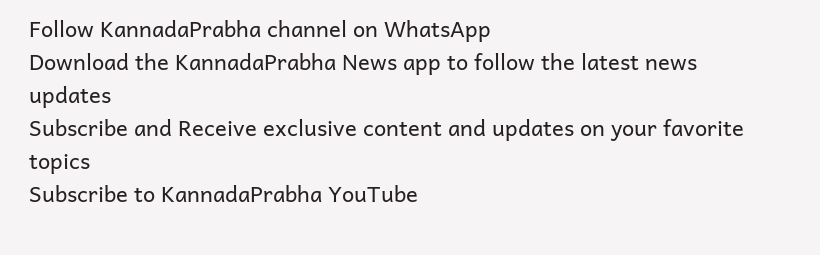Follow KannadaPrabha channel on WhatsApp
Download the KannadaPrabha News app to follow the latest news updates
Subscribe and Receive exclusive content and updates on your favorite topics
Subscribe to KannadaPrabha YouTube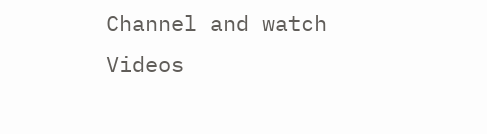Channel and watch Videos